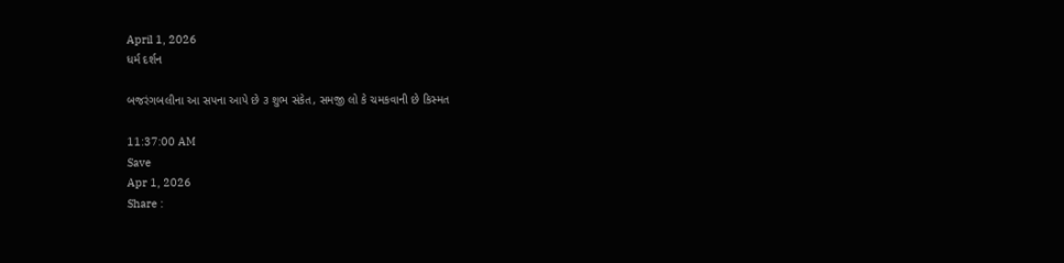April 1, 2026
ધર્મ દર્શન

બજરંગબલીના આ સપના આપે છે ૩ શુભ સંકેત, સમજી લો કે ચમકવાની છે કિસ્મત

11:37:00 AM
Save
Apr 1, 2026
Share :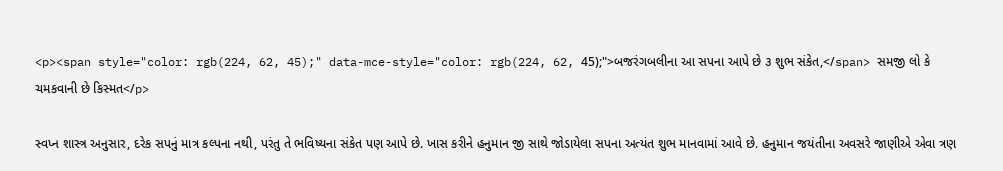<p><span style="color: rgb(224, 62, 45);" data-mce-style="color: rgb(224, 62, 45);">બજરંગબલીના આ સપના આપે છે ૩ શુભ સંકેત,</span> સમજી લો કે ચમકવાની છે કિસ્મત</p>

સ્વપ્ન શાસ્ત્ર અનુસાર, દરેક સપનું માત્ર કલ્પના નથી, પરંતુ તે ભવિષ્યના સંકેત પણ આપે છે. ખાસ કરીને હનુમાન જી સાથે જોડાયેલા સપના અત્યંત શુભ માનવામાં આવે છે. હનુમાન જયંતીના અવસરે જાણીએ એવા ત્રણ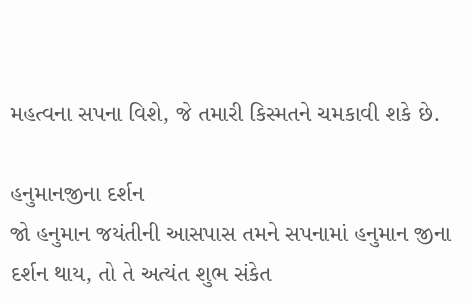મહત્વના સપના વિશે, જે તમારી કિસ્મતને ચમકાવી શકે છે.

હનુમાનજીના દર્શન
જો હનુમાન જયંતીની આસપાસ તમને સપનામાં હનુમાન જીના દર્શન થાય, તો તે અત્યંત શુભ સંકેત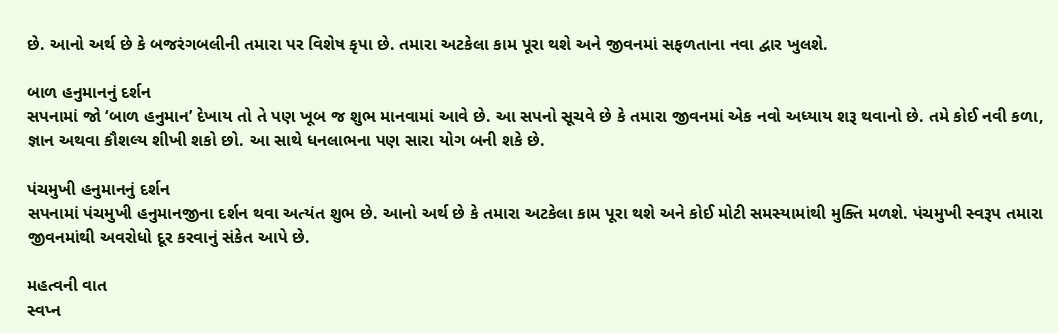છે. આનો અર્થ છે કે બજરંગબલીની તમારા પર વિશેષ કૃપા છે. તમારા અટકેલા કામ પૂરા થશે અને જીવનમાં સફળતાના નવા દ્વાર ખુલશે.

બાળ હનુમાનનું દર્શન
સપનામાં જો ‘બાળ હનુમાન’ દેખાય તો તે પણ ખૂબ જ શુભ માનવામાં આવે છે. આ સપનો સૂચવે છે કે તમારા જીવનમાં એક નવો અધ્યાય શરૂ થવાનો છે. તમે કોઈ નવી કળા, જ્ઞાન અથવા કૌશલ્ય શીખી શકો છો. આ સાથે ધનલાભના પણ સારા યોગ બની શકે છે.

પંચમુખી હનુમાનનું દર્શન
સપનામાં પંચમુખી હનુમાનજીના દર્શન થવા અત્યંત શુભ છે. આનો અર્થ છે કે તમારા અટકેલા કામ પૂરા થશે અને કોઈ મોટી સમસ્યામાંથી મુક્તિ મળશે. પંચમુખી સ્વરૂપ તમારા જીવનમાંથી અવરોધો દૂર કરવાનું સંકેત આપે છે.

મહત્વની વાત
સ્વપ્ન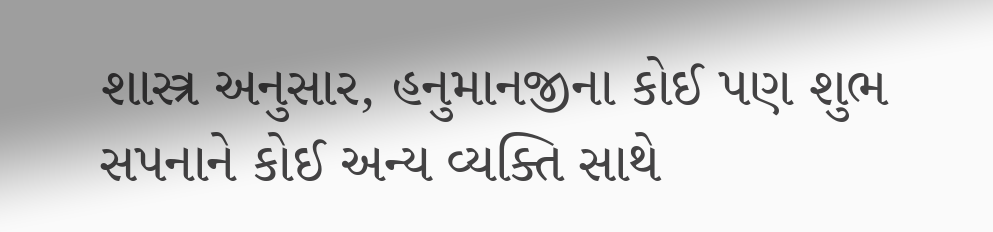શાસ્ત્ર અનુસાર, હનુમાનજીના કોઈ પણ શુભ સપનાને કોઈ અન્ય વ્યક્તિ સાથે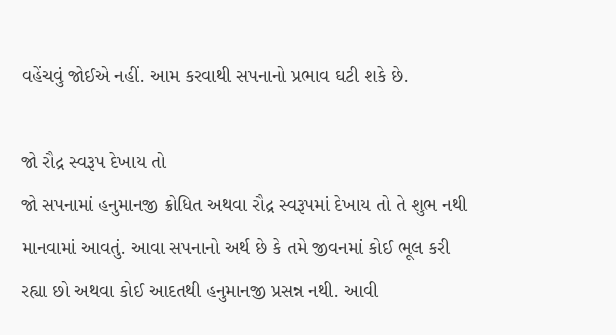વહેંચવું જોઈએ નહીં. આમ કરવાથી સપનાનો પ્રભાવ ઘટી શકે છે.

જો રૌદ્ર સ્વરૂપ દેખાય તો
જો સપનામાં હનુમાનજી ક્રોધિત અથવા રૌદ્ર સ્વરૂપમાં દેખાય તો તે શુભ નથી માનવામાં આવતું. આવા સપનાનો અર્થ છે કે તમે જીવનમાં કોઈ ભૂલ કરી રહ્યા છો અથવા કોઈ આદતથી હનુમાનજી પ્રસન્ન નથી. આવી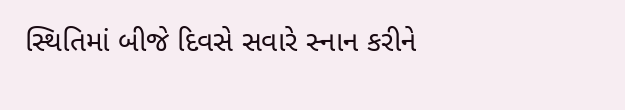સ્થિતિમાં બીજે દિવસે સવારે સ્નાન કરીને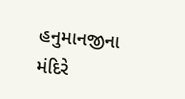હનુમાનજીના મંદિરે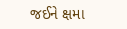જઈને ક્ષમા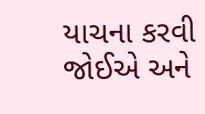યાચના કરવી જોઈએ અને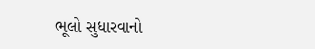ભૂલો સુધારવાનો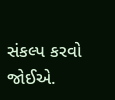સંકલ્પ કરવો જોઈએ.